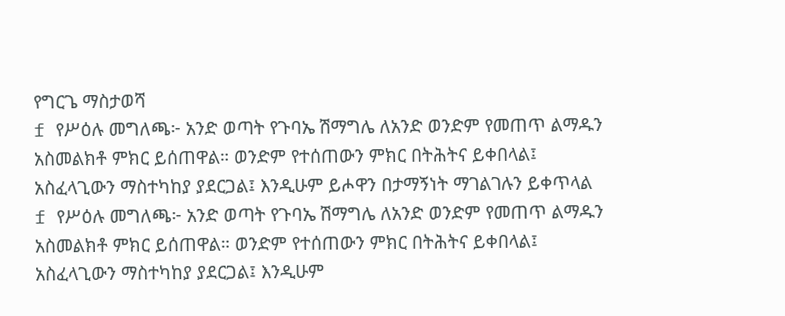የግርጌ ማስታወሻ
f የሥዕሉ መግለጫ፦ አንድ ወጣት የጉባኤ ሽማግሌ ለአንድ ወንድም የመጠጥ ልማዱን አስመልክቶ ምክር ይሰጠዋል። ወንድም የተሰጠውን ምክር በትሕትና ይቀበላል፤ አስፈላጊውን ማስተካከያ ያደርጋል፤ እንዲሁም ይሖዋን በታማኝነት ማገልገሉን ይቀጥላል
f የሥዕሉ መግለጫ፦ አንድ ወጣት የጉባኤ ሽማግሌ ለአንድ ወንድም የመጠጥ ልማዱን አስመልክቶ ምክር ይሰጠዋል። ወንድም የተሰጠውን ምክር በትሕትና ይቀበላል፤ አስፈላጊውን ማስተካከያ ያደርጋል፤ እንዲሁም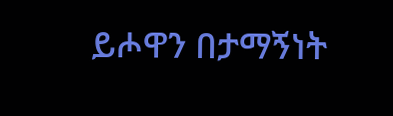ይሖዋን በታማኝነት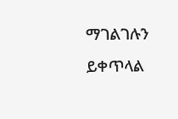ማገልገሉን ይቀጥላል